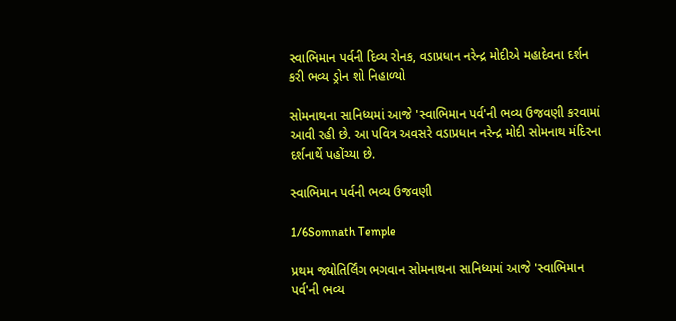સ્વાભિમાન પર્વની દિવ્ય રોનક, વડાપ્રધાન નરેન્દ્ર મોદીએ મહાદેવના દર્શન કરી ભવ્ય ડ્રોન શો નિહાળ્યો

સોમનાથના સાનિધ્યમાં આજે 'સ્વાભિમાન પર્વ'ની ભવ્ય ઉજવણી કરવામાં આવી રહી છે. આ પવિત્ર અવસરે વડાપ્રધાન નરેન્દ્ર મોદી સોમનાથ મંદિરના દર્શનાર્થે પહોંચ્યા છે.

સ્વાભિમાન પર્વની ભવ્ય ઉજવણી

1/6Somnath Temple

પ્રથમ જ્યોતિર્લિંગ ભગવાન સોમનાથના સાનિધ્યમાં આજે 'સ્વાભિમાન પર્વ'ની ભવ્ય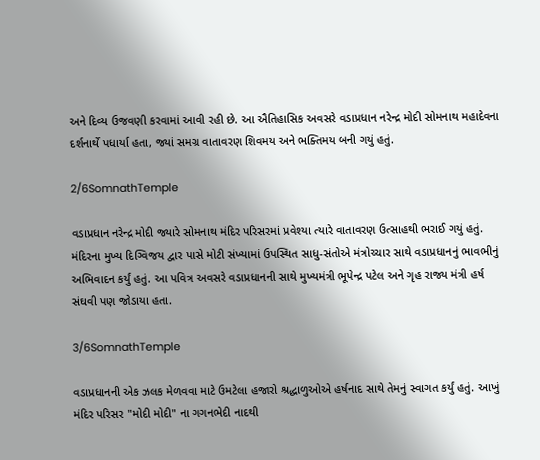અને દિવ્ય ઉજવણી કરવામાં આવી રહી છે. આ ઐતિહાસિક અવસરે વડાપ્રધાન નરેન્દ્ર મોદી સોમનાથ મહાદેવના દર્શનાર્થે પધાર્યા હતા, જ્યાં સમગ્ર વાતાવરણ શિવમય અને ભક્તિમય બની ગયું હતું.

2/6SomnathTemple

વડાપ્રધાન નરેન્દ્ર મોદી જ્યારે સોમનાથ મંદિર પરિસરમાં પ્રવેશ્યા ત્યારે વાતાવરણ ઉત્સાહથી ભરાઈ ગયું હતું. મંદિરના મુખ્ય દિગ્વિજય દ્વાર પાસે મોટી સંખ્યામાં ઉપસ્થિત સાધુ-સંતોએ મંત્રોચ્ચાર સાથે વડાપ્રધાનનું ભાવભીનું અભિવાદન કર્યું હતું. આ પવિત્ર અવસરે વડાપ્રધાનની સાથે મુખ્યમંત્રી ભૂપેન્દ્ર પટેલ અને ગૃહ રાજ્ય મંત્રી હર્ષ સંઘવી પણ જોડાયા હતા.

3/6SomnathTemple

વડાપ્રધાનની એક ઝલક મેળવવા માટે ઉમટેલા હજારો શ્રદ્ધાળુઓએ હર્ષનાદ સાથે તેમનું સ્વાગત કર્યું હતું. આખું મંદિર પરિસર "મોદી મોદી" ના ગગનભેદી નાદથી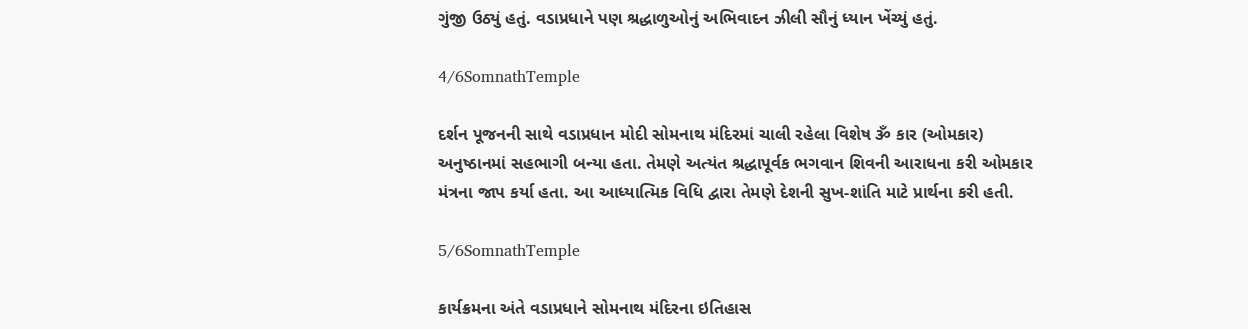ગુંજી ઉઠ્યું હતું. વડાપ્રધાને પણ શ્રદ્ધાળુઓનું અભિવાદન ઝીલી સૌનું ધ્યાન ખેંચ્યું હતું.

4/6SomnathTemple

દર્શન પૂજનની સાથે વડાપ્રધાન મોદી સોમનાથ મંદિરમાં ચાલી રહેલા વિશેષ ૐ કાર (ઓમકાર) અનુષ્ઠાનમાં સહભાગી બન્યા હતા. તેમણે અત્યંત શ્રદ્ધાપૂર્વક ભગવાન શિવની આરાધના કરી ઓમકાર મંત્રના જાપ કર્યા હતા. આ આધ્યાત્મિક વિધિ દ્વારા તેમણે દેશની સુખ-શાંતિ માટે પ્રાર્થના કરી હતી.

5/6SomnathTemple

કાર્યક્રમના અંતે વડાપ્રધાને સોમનાથ મંદિરના ઇતિહાસ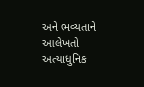અને ભવ્યતાને આલેખતો અત્યાધુનિક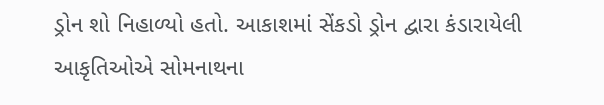ડ્રોન શો નિહાળ્યો હતો. આકાશમાં સેંકડો ડ્રોન દ્વારા કંડારાયેલી આકૃતિઓએ સોમનાથના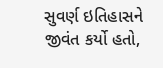સુવર્ણ ઇતિહાસને જીવંત કર્યો હતો,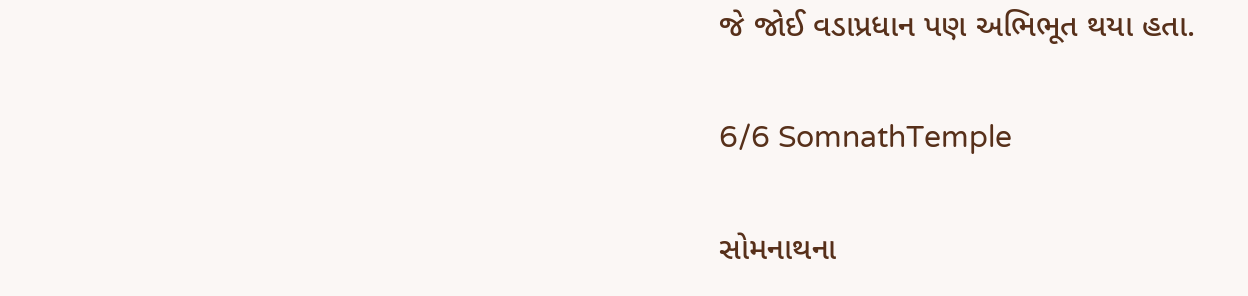જે જોઈ વડાપ્રધાન પણ અભિભૂત થયા હતા.

6/6 SomnathTemple

સોમનાથના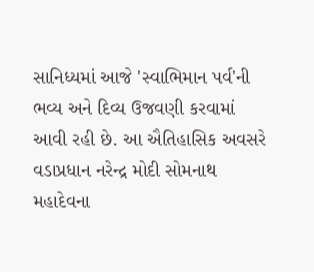સાનિધ્યમાં આજે 'સ્વાભિમાન પર્વ'ની ભવ્ય અને દિવ્ય ઉજવણી કરવામાં આવી રહી છે. આ ઐતિહાસિક અવસરે વડાપ્રધાન નરેન્દ્ર મોદી સોમનાથ મહાદેવના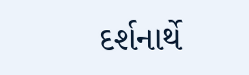દર્શનાર્થે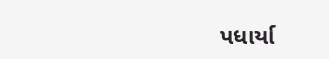પધાર્યા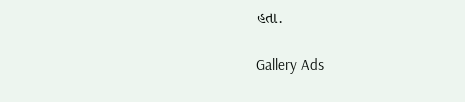હતા.

Gallery Ads